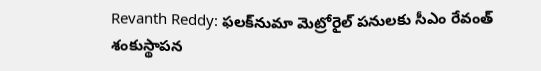Revanth Reddy: ఫలక్‌నుమా మెట్రోరైల్ పనులకు సీఎం రేవంత్‌ శంకుస్థాపన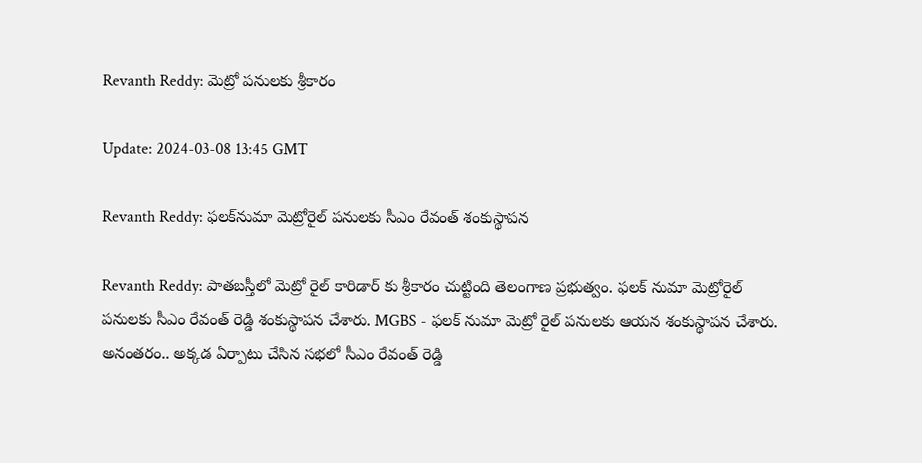Revanth Reddy: మెట్రో పనులకు శ్రీకారం

Update: 2024-03-08 13:45 GMT

Revanth Reddy: ఫలక్‌నుమా మెట్రోరైల్ పనులకు సీఎం రేవంత్‌ శంకుస్థాపన

Revanth Reddy: పాతబస్తీలో మెట్రో రైల్ కారిడార్ కు శ్రీకారం చుట్టింది తెలంగాణ ప్రభుత్వం. ఫలక్ నుమా మెట్రోరైల్ పనులకు సీఎం రేవంత్ రెడ్డి శంకుస్థాపన చేశారు. MGBS - ఫలక్ నుమా మెట్రో రైల్ పనులకు ఆయన శంకుస్థాపన చేశారు. అనంతరం.. అక్కడ ఏర్పాటు చేసిన సభలో సీఎం రేవంత్ రెడ్డి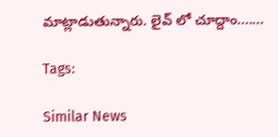మాట్లాడుతున్నారు. లైవ్ లో చూద్దాం.......

Tags:

Similar News